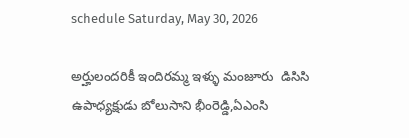schedule Saturday, May 30, 2026

అర్హులందరికీ ఇందిరమ్మ ఇళ్ళు మంజూరు  డిసిసి ఉపాధ్యక్షుడు బోలుసాని భీంరెడ్డి,ఏఎంసి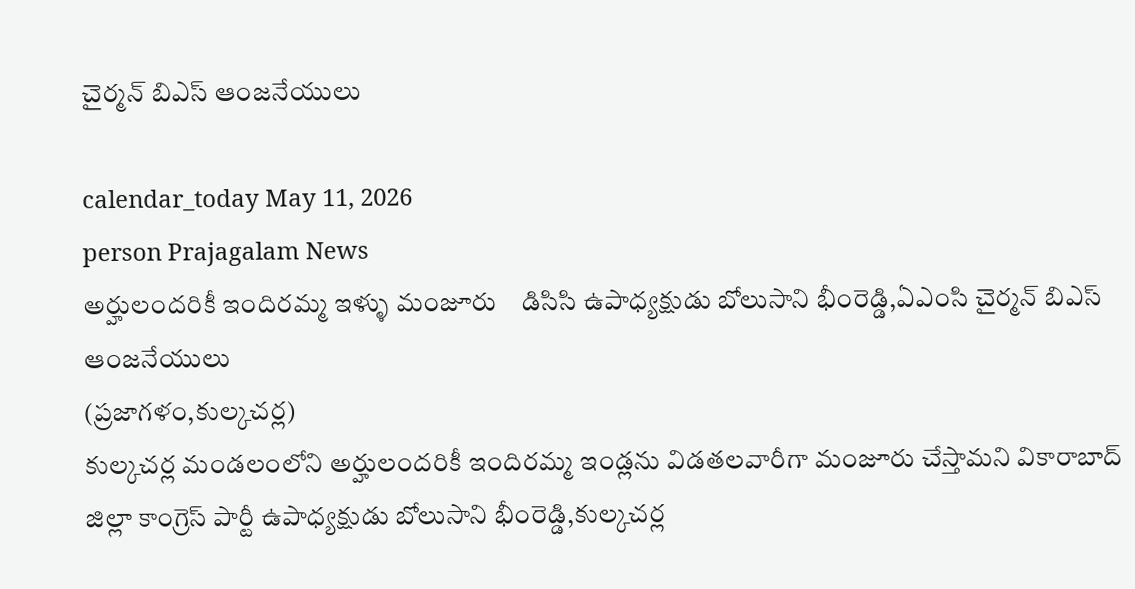చైర్మన్ బిఎస్ ఆంజనేయులు

calendar_today May 11, 2026
person Prajagalam News
అర్హులందరికీ ఇందిరమ్మ ఇళ్ళు మంజూరు    డిసిసి ఉపాధ్యక్షుడు బోలుసాని భీంరెడ్డి,ఏఎంసి చైర్మన్ బిఎస్ ఆంజనేయులు
(ప్రజాగళం,కుల్కచర్ల)
కుల్కచర్ల మండలంలోని అర్హులందరికీ ఇందిరమ్మ ఇండ్లను విడతలవారీగా మంజూరు చేస్తామని వికారాబాద్ జిల్లా కాంగ్రెస్ పార్టీ ఉపాధ్యక్షుడు బోలుసాని భీంరెడ్డి,కుల్కచర్ల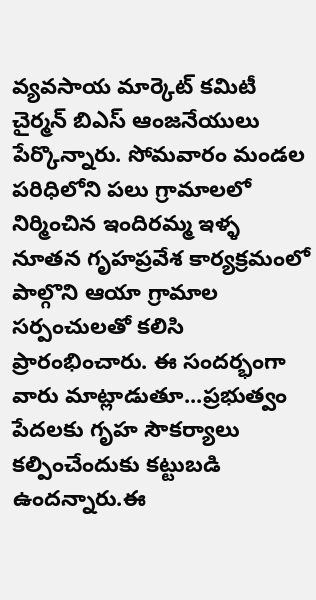వ్యవసాయ మార్కెట్ కమిటీ చైర్మన్ బిఎస్ ఆంజనేయులు పేర్కొన్నారు. సోమవారం మండల పరిధిలోని పలు గ్రామాలలో నిర్మించిన ఇందిరమ్మ ఇళ్ళ నూతన గృహప్రవేశ కార్యక్రమంలో పాల్గొని ఆయా గ్రామాల సర్పంచులతో కలిసి ప్రారంభించారు. ఈ సందర్భంగా వారు మాట్లాడుతూ...ప్రభుత్వం పేదలకు గృహ సౌకర్యాలు కల్పించేందుకు కట్టుబడి ఉందన్నారు.ఈ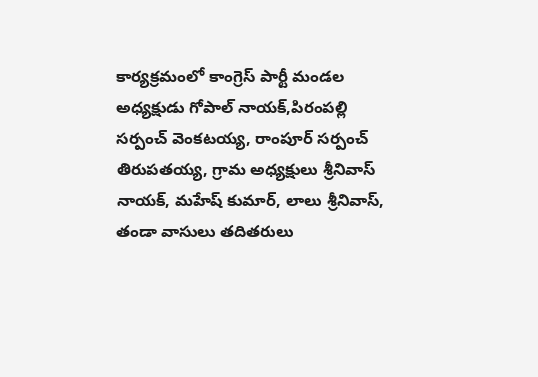కార్యక్రమంలో కాంగ్రెస్ పార్టీ మండల అధ్యక్షుడు గోపాల్ నాయక్,పిరంపల్లి సర్పంచ్ వెంకటయ్య, రాంపూర్ సర్పంచ్ తిరుపతయ్య, గ్రామ అధ్యక్షులు శ్రీనివాస్ నాయక్, మహేష్ కుమార్, లాలు శ్రీనివాస్, తండా వాసులు తదితరులు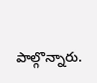పాల్గొన్నారు.